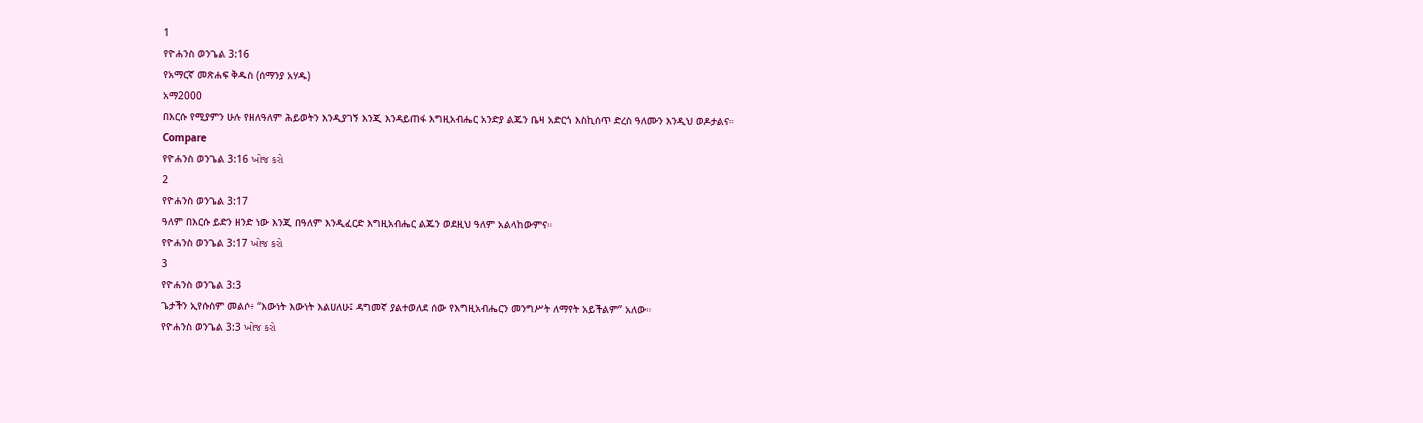1
የዮሐንስ ወንጌል 3:16
የአማርኛ መጽሐፍ ቅዱስ (ሰማንያ አሃዱ)
አማ2000
በእርሱ የሚያምን ሁሉ የዘለዓለም ሕይወትን እንዲያገኝ እንጂ እንዳይጠፋ እግዚአብሔር አንድያ ልጁን ቤዛ አድርጎ እስኪሰጥ ድረስ ዓለሙን እንዲህ ወዶታልና።
Compare
የዮሐንስ ወንጌል 3:16 ખોજ કરો
2
የዮሐንስ ወንጌል 3:17
ዓለም በእርሱ ይድን ዘንድ ነው እንጂ በዓለም እንዲፈርድ እግዚአብሔር ልጁን ወደዚህ ዓለም አልላከውምና።
የዮሐንስ ወንጌል 3:17 ખોજ કરો
3
የዮሐንስ ወንጌል 3:3
ጌታችን ኢየሱስም መልሶ፥ “እውነት እውነት እልሀለሁ፤ ዳግመኛ ያልተወለደ ሰው የእግዚአብሔርን መንግሥት ለማየት አይችልም” አለው።
የዮሐንስ ወንጌል 3:3 ખોજ કરો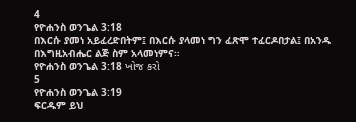4
የዮሐንስ ወንጌል 3:18
በእርሱ ያመነ አይፈረድበትም፤ በእርሱ ያላመነ ግን ፈጽሞ ተፈርዶበታል፤ በአንዱ በእግዚአብሔር ልጅ ስም አላመነምና።
የዮሐንስ ወንጌል 3:18 ખોજ કરો
5
የዮሐንስ ወንጌል 3:19
ፍርዱም ይህ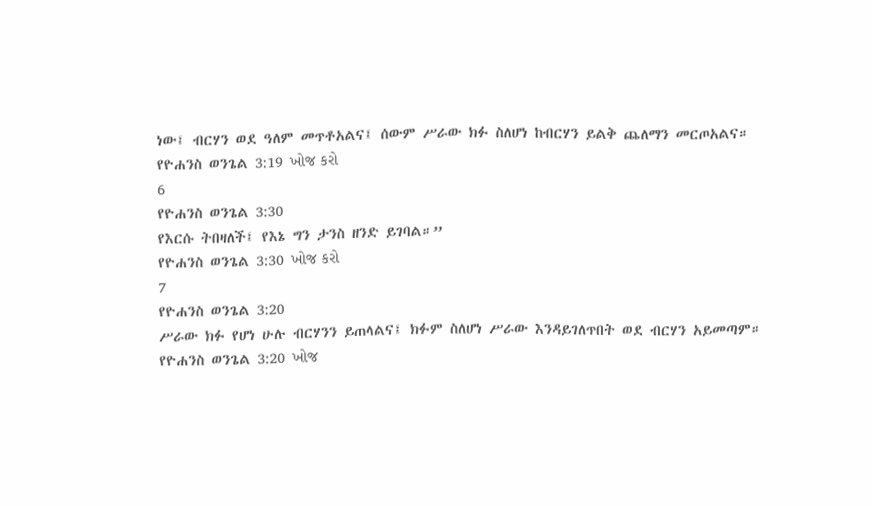ነው፤ ብርሃን ወደ ዓለም መጥቶአልና፤ ሰውም ሥራው ክፉ ስለሆነ ከብርሃን ይልቅ ጨለማን መርጦአልና።
የዮሐንስ ወንጌል 3:19 ખોજ કરો
6
የዮሐንስ ወንጌል 3:30
የእርሱ ትበዛለች፤ የእኔ ግን ታንስ ዘንድ ይገባል።”
የዮሐንስ ወንጌል 3:30 ખોજ કરો
7
የዮሐንስ ወንጌል 3:20
ሥራው ክፉ የሆነ ሁሉ ብርሃንን ይጠላልና፤ ክፉም ስለሆነ ሥራው እንዳይገለጥበት ወደ ብርሃን አይመጣም።
የዮሐንስ ወንጌል 3:20 ખોજ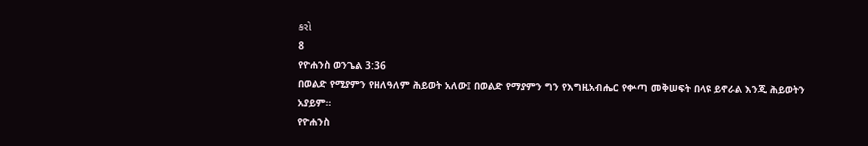કરો
8
የዮሐንስ ወንጌል 3:36
በወልድ የሚያምን የዘለዓለም ሕይወት አለው፤ በወልድ የማያምን ግን የእግዚአብሔር የቍጣ መቅሠፍት በላዩ ይኖራል እንጂ ሕይወትን አያይም።
የዮሐንስ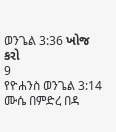ወንጌል 3:36 ખોજ કરો
9
የዮሐንስ ወንጌል 3:14
ሙሴ በምድረ በዳ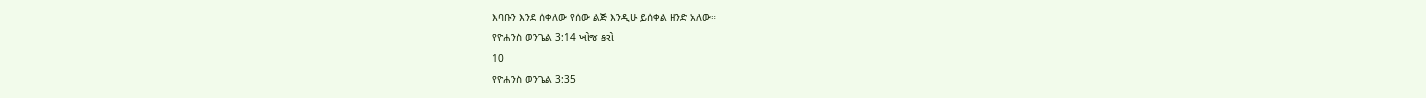እባቡን እንደ ሰቀለው የሰው ልጅ እንዲሁ ይሰቀል ዘንድ አለው።
የዮሐንስ ወንጌል 3:14 ખોજ કરો
10
የዮሐንስ ወንጌል 3:35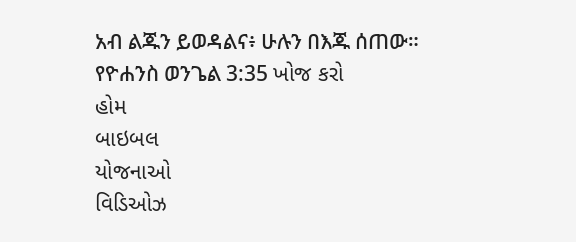አብ ልጁን ይወዳልና፥ ሁሉን በእጁ ሰጠው።
የዮሐንስ ወንጌል 3:35 ખોજ કરો
હોમ
બાઇબલ
યોજનાઓ
વિડિઓઝ